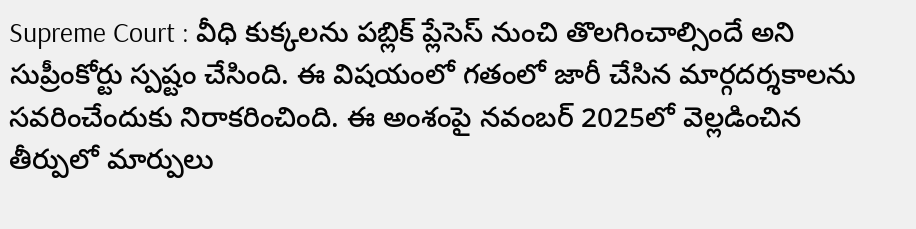Supreme Court : వీధి కుక్కలను పబ్లిక్ ప్లేసెస్ నుంచి తొలగించాల్సిందే అని సుప్రీంకోర్టు స్పష్టం చేసింది. ఈ విషయంలో గతంలో జారీ చేసిన మార్గదర్శకాలను సవరించేందుకు నిరాకరించింది. ఈ అంశంపై నవంబర్ 2025లో వెల్లడించిన తీర్పులో మార్పులు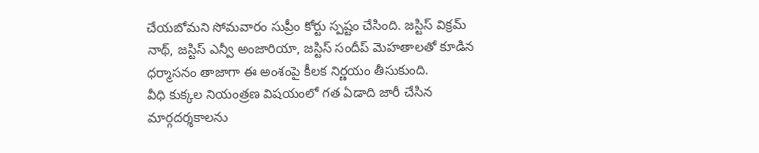చేయబోమని సోమవారం సుప్రీం కోర్టు స్పష్టం చేసింది. జస్టిస్ విక్రమ్ నాథ్, జస్టిస్ ఎన్వీ అంజారియా, జస్టిస్ సందీప్ మెహతాలతో కూడిన ధర్మాసనం తాజాగా ఈ అంశంపై కీలక నిర్ణయం తీసుకుంది.
వీధి కుక్కల నియంత్రణ విషయంలో గత ఏడాది జారీ చేసిన మార్గదర్శకాలను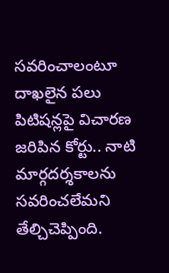సవరించాలంటూ దాఖలైన పలు పిటిషన్లపై విచారణ జరిపిన కోర్టు.. నాటి మార్గదర్శకాలను సవరించలేమని తేల్చిచెప్పింది.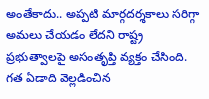అంతేకాదు.. అప్పటి మార్గదర్శకాలు సరిగ్గా అమలు చేయడం లేదని రాష్ట్ర ప్రభుత్వాలపై అసంతృప్తి వ్యక్తం చేసింది. గత ఏడాది వెల్లడించిన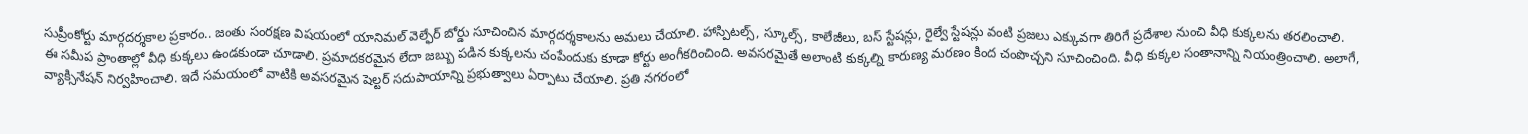సుప్రీంకోర్టు మార్గదర్శకాల ప్రకారం.. జంతు సంరక్షణ విషయంలో యానిమల్ వెల్ఫేర్ బోర్డు సూచించిన మార్గదర్శకాలను అమలు చేయాలి. హాస్పిటల్స్, స్కూల్స్, కాలేజీలు, బస్ స్టేషన్లు, రైల్వే స్టేషన్లు వంటి ప్రజలు ఎక్కువగా తిరిగే ప్రదేశాల నుంచి వీధి కుక్కలను తరలించాలి.
ఈ సమీప ప్రాంతాల్లో వీధి కుక్కలు ఉండకుండా చూడాలి. ప్రమాదకరమైన లేదా జబ్బు పడిన కుక్కలను చంపేందుకు కూడా కోర్టు అంగీకరించింది. అవసరమైతే అలాంటి కుక్కల్ని కారుణ్య మరణం కింద చంపొచ్చని సూచించింది. వీధి కుక్కల సంతానాన్ని నియంత్రించాలి. అలాగే, వ్యాక్సినేషన్ నిర్వహించాలి. ఇదే సమయంలో వాటికి అవసరమైన షెల్టర్ సదుపాయాన్ని ప్రభుత్వాలు ఏర్పాటు చేయాలి. ప్రతి నగరంలో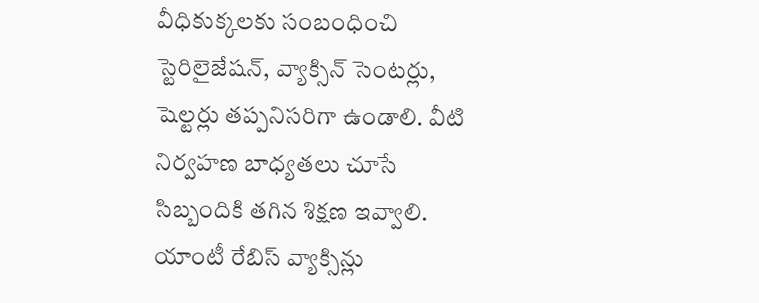వీధికుక్కలకు సంబంధించి స్టెరిలైజేషన్, వ్యాక్సిన్ సెంటర్లు, షెల్టర్లు తప్పనిసరిగా ఉండాలి. వీటి నిర్వహణ బాధ్యతలు చూసే సిబ్బందికి తగిన శిక్షణ ఇవ్వాలి. యాంటీ రేబిస్ వ్యాక్సిన్లు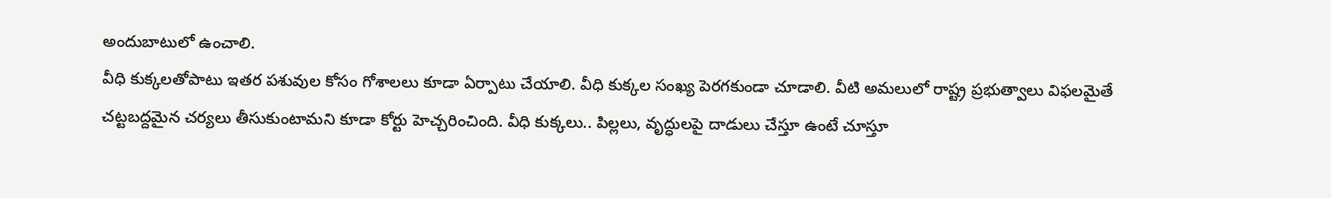అందుబాటులో ఉంచాలి.
వీధి కుక్కలతోపాటు ఇతర పశువుల కోసం గోశాలలు కూడా ఏర్పాటు చేయాలి. వీధి కుక్కల సంఖ్య పెరగకుండా చూడాలి. వీటి అమలులో రాష్ట్ర ప్రభుత్వాలు విఫలమైతే చట్టబద్దమైన చర్యలు తీసుకుంటామని కూడా కోర్టు హెచ్చరించింది. వీధి కుక్కలు.. పిల్లలు, వృద్ధులపై దాడులు చేస్తూ ఉంటే చూస్తూ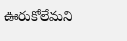ఊరుకోలేమని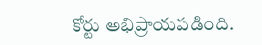కోర్టు అభిప్రాయపడింది.